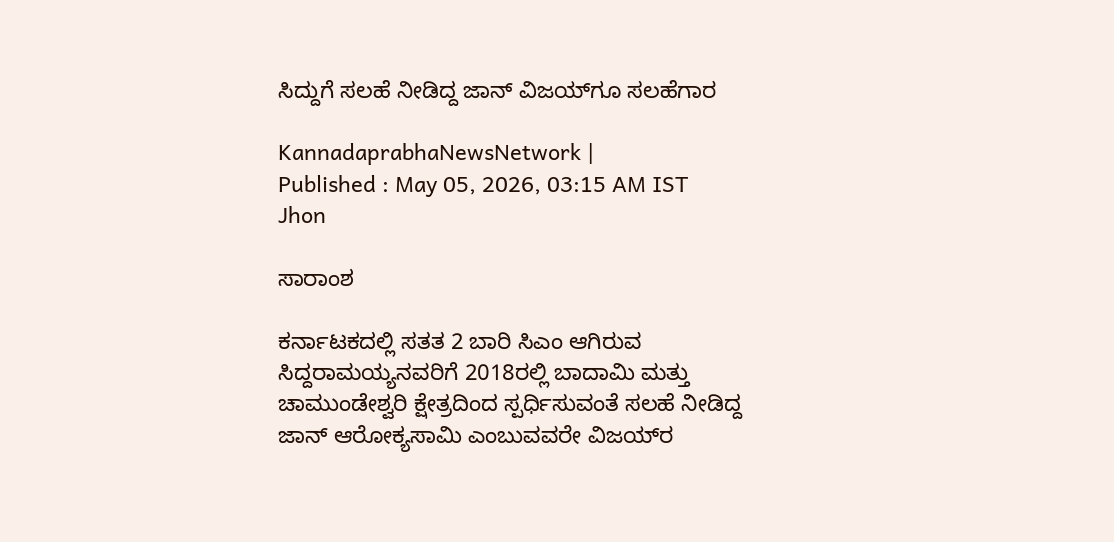ಸಿದ್ದುಗೆ ಸಲಹೆ ನೀಡಿದ್ದ ಜಾನ್‌ ವಿಜಯ್‌ಗೂ ಸಲಹೆಗಾರ

KannadaprabhaNewsNetwork |
Published : May 05, 2026, 03:15 AM IST
Jhon

ಸಾರಾಂಶ

ಕರ್ನಾಟಕದಲ್ಲಿ ಸತತ 2 ಬಾರಿ ಸಿಎಂ ಆಗಿರುವ ಸಿದ್ದರಾಮಯ್ಯನವರಿಗೆ 2018ರಲ್ಲಿ ಬಾದಾಮಿ ಮತ್ತು ಚಾಮುಂಡೇಶ್ವರಿ ಕ್ಷೇತ್ರದಿಂದ ಸ್ಪರ್ಧಿಸುವಂತೆ ಸಲಹೆ ನೀಡಿದ್ದ ಜಾನ್‌ ಆರೋಕ್ಯಸಾಮಿ ಎಂಬುವವರೇ ವಿಜಯ್‌ರ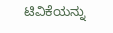ಟಿವಿಕೆಯನ್ನು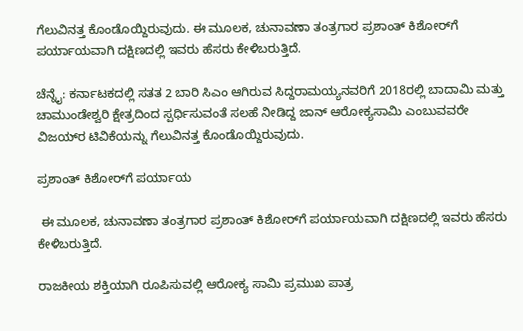ಗೆಲುವಿನತ್ತ ಕೊಂಡೊಯ್ದಿರುವುದು. ಈ ಮೂಲಕ, ಚುನಾವಣಾ ತಂತ್ರಗಾರ ಪ್ರಶಾಂತ್‌ ಕಿಶೋರ್‌ಗೆ ಪರ್ಯಾಯವಾಗಿ ದಕ್ಷಿಣದಲ್ಲಿ ಇವರು ಹೆಸರು ಕೇಳಿಬರುತ್ತಿದೆ.

ಚೆನ್ನೈ: ಕರ್ನಾಟಕದಲ್ಲಿ ಸತತ 2 ಬಾರಿ ಸಿಎಂ ಆಗಿರುವ ಸಿದ್ದರಾಮಯ್ಯನವರಿಗೆ 2018ರಲ್ಲಿ ಬಾದಾಮಿ ಮತ್ತು ಚಾಮುಂಡೇಶ್ವರಿ ಕ್ಷೇತ್ರದಿಂದ ಸ್ಪರ್ಧಿಸುವಂತೆ ಸಲಹೆ ನೀಡಿದ್ದ ಜಾನ್‌ ಆರೋಕ್ಯಸಾಮಿ ಎಂಬುವವರೇ ವಿಜಯ್‌ರ ಟಿವಿಕೆಯನ್ನು ಗೆಲುವಿನತ್ತ ಕೊಂಡೊಯ್ದಿರುವುದು.

ಪ್ರಶಾಂತ್‌ ಕಿಶೋರ್‌ಗೆ ಪರ್ಯಾಯ

 ಈ ಮೂಲಕ, ಚುನಾವಣಾ ತಂತ್ರಗಾರ ಪ್ರಶಾಂತ್‌ ಕಿಶೋರ್‌ಗೆ ಪರ್ಯಾಯವಾಗಿ ದಕ್ಷಿಣದಲ್ಲಿ ಇವರು ಹೆಸರು ಕೇಳಿಬರುತ್ತಿದೆ.

ರಾಜಕೀಯ ಶಕ್ತಿಯಾಗಿ ರೂಪಿಸುವಲ್ಲಿ ಆರೋಕ್ಯ ಸಾಮಿ ಪ್ರಮುಖ ಪಾತ್ರ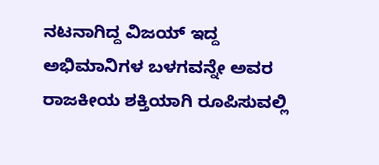ನಟನಾಗಿದ್ದ ವಿಜಯ್‌ ಇದ್ದ ಅಭಿಮಾನಿಗಳ ಬಳಗವನ್ನೇ ಅವರ ರಾಜಕೀಯ ಶಕ್ತಿಯಾಗಿ ರೂಪಿಸುವಲ್ಲಿ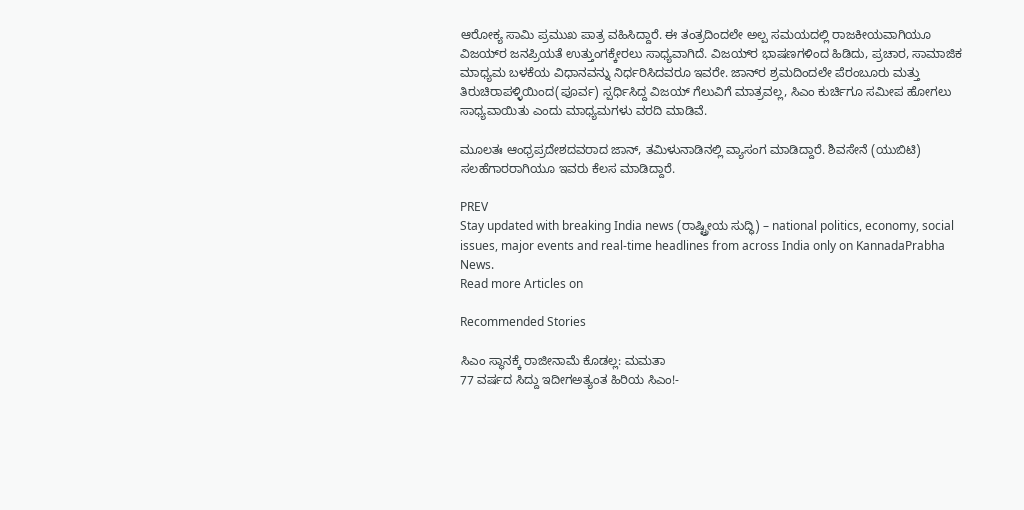ಆರೋಕ್ಯ ಸಾಮಿ ಪ್ರಮುಖ ಪಾತ್ರ ವಹಿಸಿದ್ದಾರೆ. ಈ ತಂತ್ರದಿಂದಲೇ ಅಲ್ಪ ಸಮಯದಲ್ಲಿ ರಾಜಕೀಯವಾಗಿಯೂ ವಿಜಯ್‌ರ ಜನಪ್ರಿಯತೆ ಉತ್ತುಂಗಕ್ಕೇರಲು ಸಾಧ್ಯವಾಗಿದೆ. ವಿಜಯ್‌ರ ಭಾಷಣಗಳಿಂದ ಹಿಡಿದು, ಪ್ರಚಾರ, ಸಾಮಾಜಿಕ ಮಾಧ್ಯಮ ಬಳಕೆಯ ವಿಧಾನವನ್ನು ನಿರ್ಧರಿಸಿದವರೂ ಇವರೇ. ಜಾನ್‌ರ ಶ್ರಮದಿಂದಲೇ ಪೆರಂಬೂರು ಮತ್ತು ತಿರುಚಿರಾಪಳ್ಳಿಯಿಂದ(ಪೂರ್ವ) ಸ್ಪರ್ಧಿಸಿದ್ದ ವಿಜಯ್‌ ಗೆಲುವಿಗೆ ಮಾತ್ರವಲ್ಲ, ಸಿಎಂ ಕುರ್ಚಿಗೂ ಸಮೀಪ ಹೋಗಲು ಸಾಧ್ಯವಾಯಿತು ಎಂದು ಮಾಧ್ಯಮಗಳು ವರದಿ ಮಾಡಿವೆ.

ಮೂಲತಃ ಆಂಧ್ರಪ್ರದೇಶದವರಾದ ಜಾನ್‌, ತಮಿಳುನಾಡಿನಲ್ಲಿ ವ್ಯಾಸಂಗ ಮಾಡಿದ್ದಾರೆ. ಶಿವಸೇನೆ (ಯುಬಿಟಿ) ಸಲಹೆಗಾರರಾಗಿಯೂ ಇವರು ಕೆಲಸ ಮಾಡಿದ್ದಾರೆ.

PREV
Stay updated with breaking India news (ರಾಷ್ಟ್ರೀಯ ಸುದ್ಧಿ) – national politics, economy, social issues, major events and real‑time headlines from across India only on KannadaPrabha News.
Read more Articles on

Recommended Stories

ಸಿಎಂ ಸ್ಥಾನಕ್ಕೆ ರಾಜೀನಾಮೆ ಕೊಡಲ್ಲ: ಮಮತಾ
77 ವರ್ಷದ ಸಿದ್ದು ಇದೀಗಅತ್ಯಂತ ಹಿರಿಯ ಸಿಎಂ!-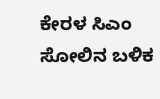ಕೇರಳ ಸಿಎಂ ಸೋಲಿನ ಬಳಿಕ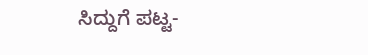ಸಿದ್ದುಗೆ ಪಟ್ಟ-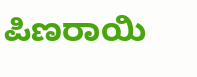ಪಿಣರಾಯಿ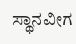ಸ್ಥಾನವೀಗ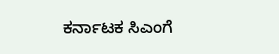ಕರ್ನಾಟಕ ಸಿಎಂಗೆ